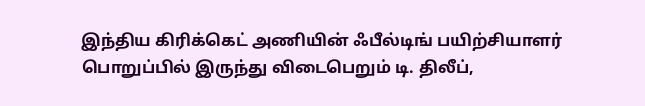இந்திய கிரிக்கெட் அணியின் ஃபீல்டிங் பயிற்சியாளர் பொறுப்பில் இருந்து விடைபெறும் டி. திலீப்,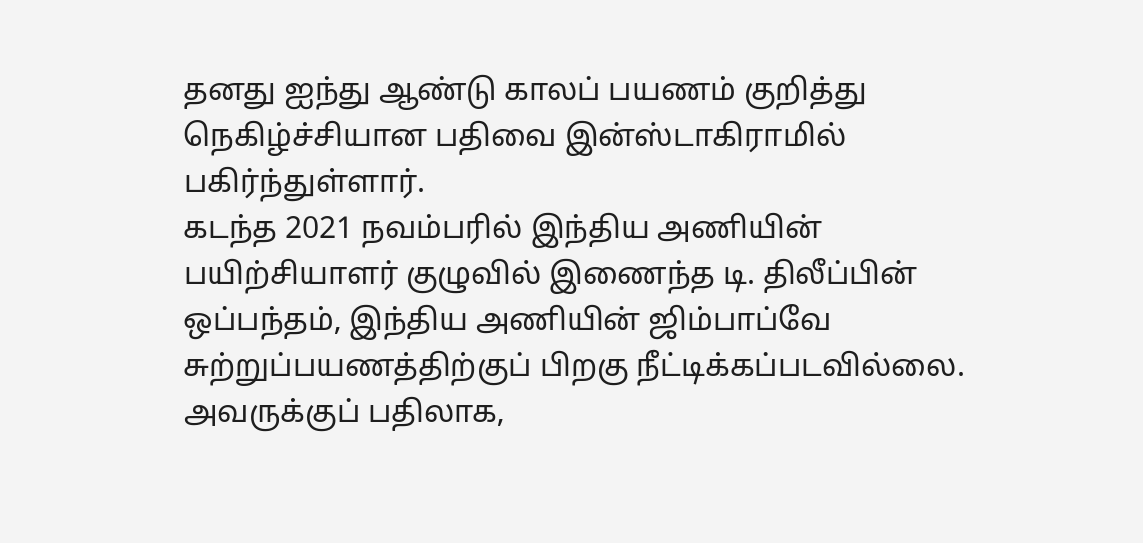தனது ஐந்து ஆண்டு காலப் பயணம் குறித்து நெகிழ்ச்சியான பதிவை இன்ஸ்டாகிராமில் பகிர்ந்துள்ளார்.
கடந்த 2021 நவம்பரில் இந்திய அணியின் பயிற்சியாளர் குழுவில் இணைந்த டி. திலீப்பின் ஒப்பந்தம், இந்திய அணியின் ஜிம்பாப்வே சுற்றுப்பயணத்திற்குப் பிறகு நீட்டிக்கப்படவில்லை. அவருக்குப் பதிலாக,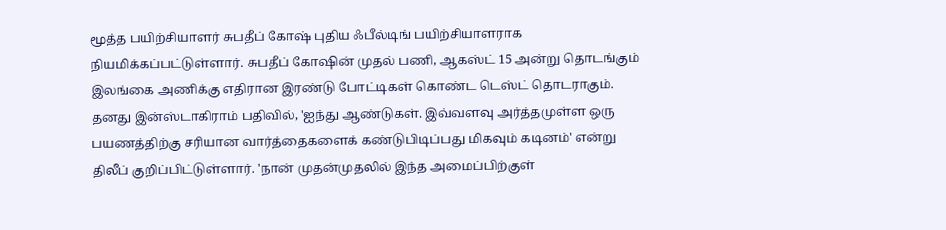மூத்த பயிற்சியாளர் சுபதீப் கோஷ் புதிய ஃபீல்டிங் பயிற்சியாளராக நியமிக்கப்பட்டுள்ளார். சுபதீப் கோஷின் முதல் பணி, ஆகஸ்ட் 15 அன்று தொடங்கும் இலங்கை அணிக்கு எதிரான இரண்டு போட்டிகள் கொண்ட டெஸ்ட் தொடராகும்.
தனது இன்ஸ்டாகிராம் பதிவில், 'ஐந்து ஆண்டுகள். இவ்வளவு அர்த்தமுள்ள ஒரு பயணத்திற்கு சரியான வார்த்தைகளைக் கண்டுபிடிப்பது மிகவும் கடினம்' என்று திலீப் குறிப்பிட்டுள்ளார். 'நான் முதன்முதலில் இந்த அமைப்பிற்குள்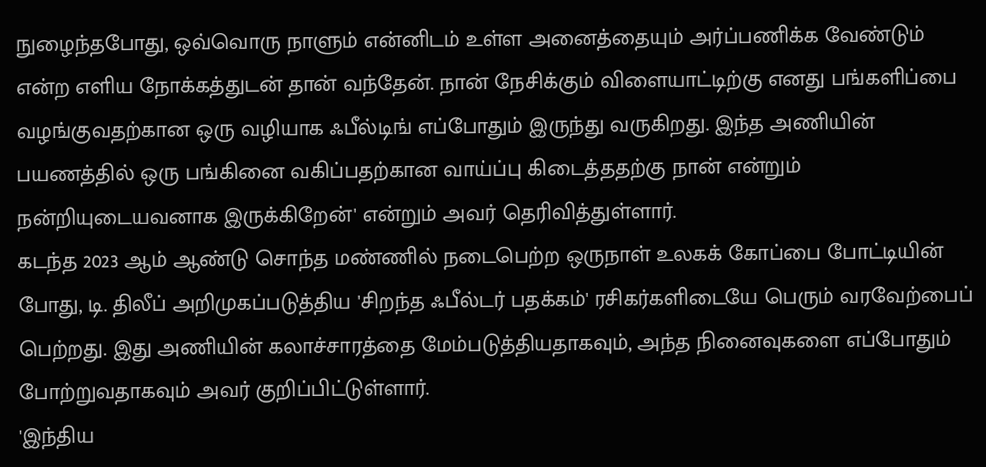நுழைந்தபோது, ஒவ்வொரு நாளும் என்னிடம் உள்ள அனைத்தையும் அர்ப்பணிக்க வேண்டும் என்ற எளிய நோக்கத்துடன் தான் வந்தேன். நான் நேசிக்கும் விளையாட்டிற்கு எனது பங்களிப்பை வழங்குவதற்கான ஒரு வழியாக ஃபீல்டிங் எப்போதும் இருந்து வருகிறது. இந்த அணியின் பயணத்தில் ஒரு பங்கினை வகிப்பதற்கான வாய்ப்பு கிடைத்ததற்கு நான் என்றும் நன்றியுடையவனாக இருக்கிறேன்' என்றும் அவர் தெரிவித்துள்ளார்.
கடந்த 2023 ஆம் ஆண்டு சொந்த மண்ணில் நடைபெற்ற ஒருநாள் உலகக் கோப்பை போட்டியின் போது, டி. திலீப் அறிமுகப்படுத்திய 'சிறந்த ஃபீல்டர் பதக்கம்' ரசிகர்களிடையே பெரும் வரவேற்பைப் பெற்றது. இது அணியின் கலாச்சாரத்தை மேம்படுத்தியதாகவும், அந்த நினைவுகளை எப்போதும் போற்றுவதாகவும் அவர் குறிப்பிட்டுள்ளார்.
'இந்திய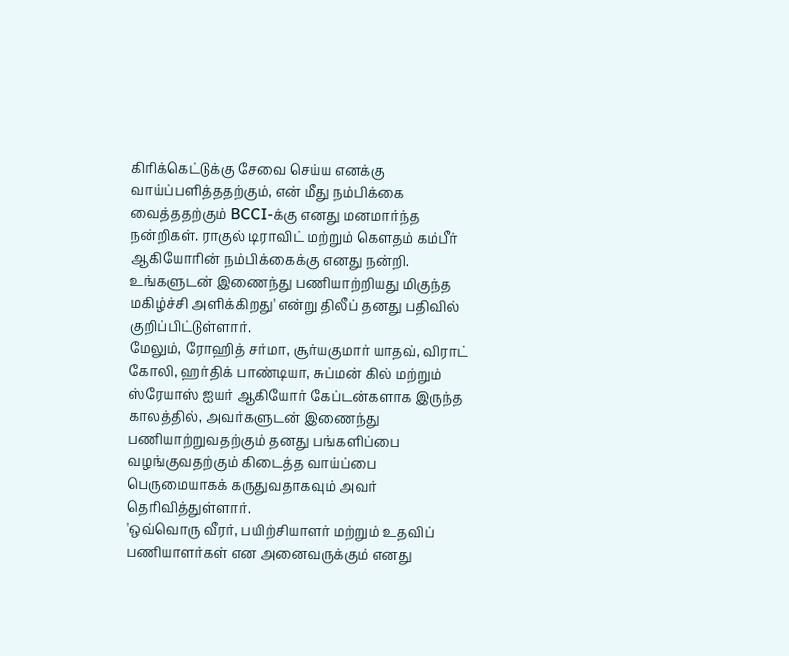கிரிக்கெட்டுக்கு சேவை செய்ய எனக்கு வாய்ப்பளித்ததற்கும், என் மீது நம்பிக்கை வைத்ததற்கும் BCCI-க்கு எனது மனமார்ந்த நன்றிகள். ராகுல் டிராவிட் மற்றும் கௌதம் கம்பீர் ஆகியோரின் நம்பிக்கைக்கு எனது நன்றி. உங்களுடன் இணைந்து பணியாற்றியது மிகுந்த மகிழ்ச்சி அளிக்கிறது' என்று திலீப் தனது பதிவில் குறிப்பிட்டுள்ளார்.
மேலும், ரோஹித் சர்மா, சூர்யகுமார் யாதவ், விராட் கோலி, ஹர்திக் பாண்டியா, சுப்மன் கில் மற்றும் ஸ்ரேயாஸ் ஐயர் ஆகியோர் கேப்டன்களாக இருந்த காலத்தில், அவர்களுடன் இணைந்து பணியாற்றுவதற்கும் தனது பங்களிப்பை வழங்குவதற்கும் கிடைத்த வாய்ப்பை பெருமையாகக் கருதுவதாகவும் அவர் தெரிவித்துள்ளார்.
'ஒவ்வொரு வீரர், பயிற்சியாளர் மற்றும் உதவிப் பணியாளர்கள் என அனைவருக்கும் எனது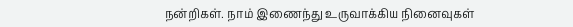நன்றிகள். நாம் இணைந்து உருவாக்கிய நினைவுகள்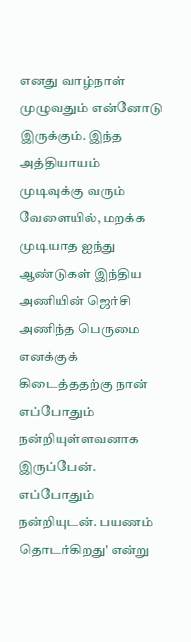எனது வாழ்நாள் முழுவதும் என்னோடு இருக்கும். இந்த அத்தியாயம் முடிவுக்கு வரும் வேளையில், மறக்க முடியாத ஐந்து ஆண்டுகள் இந்திய அணியின் ஜெர்சி அணிந்த பெருமை எனக்குக் கிடைத்ததற்கு நான் எப்போதும் நன்றியுள்ளவனாக இருப்பேன். எப்போதும் நன்றியுடன். பயணம் தொடர்கிறது' என்று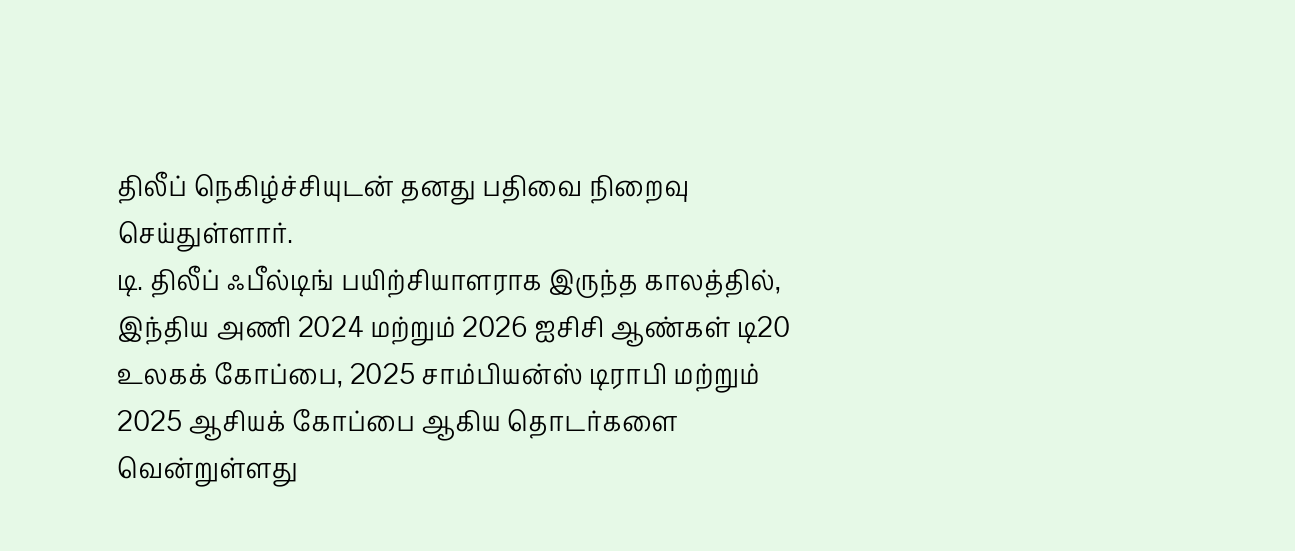திலீப் நெகிழ்ச்சியுடன் தனது பதிவை நிறைவு செய்துள்ளார்.
டி. திலீப் ஃபீல்டிங் பயிற்சியாளராக இருந்த காலத்தில், இந்திய அணி 2024 மற்றும் 2026 ஐசிசி ஆண்கள் டி20 உலகக் கோப்பை, 2025 சாம்பியன்ஸ் டிராபி மற்றும் 2025 ஆசியக் கோப்பை ஆகிய தொடர்களை வென்றுள்ளது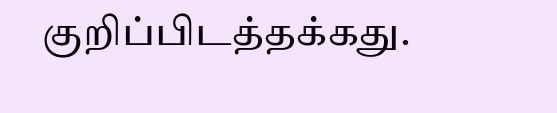குறிப்பிடத்தக்கது.